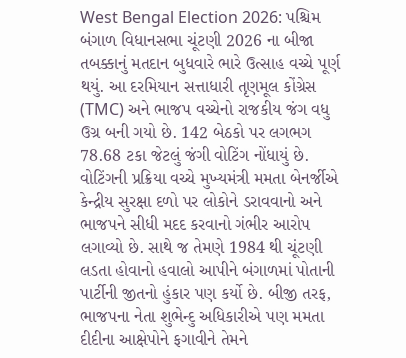West Bengal Election 2026: પશ્ચિમ બંગાળ વિધાનસભા ચૂંટણી 2026 ના બીજા તબક્કાનું મતદાન બુધવારે ભારે ઉત્સાહ વચ્ચે પૂર્ણ થયું. આ દરમિયાન સત્તાધારી તૃણમૂલ કોંગ્રેસ (TMC) અને ભાજપ વચ્ચેનો રાજકીય જંગ વધુ ઉગ્ર બની ગયો છે. 142 બેઠકો પર લગભગ 78.68 ટકા જેટલું જંગી વોટિંગ નોંધાયું છે. વોટિંગની પ્રક્રિયા વચ્ચે મુખ્યમંત્રી મમતા બેનર્જીએ કેન્દ્રીય સુરક્ષા દળો પર લોકોને ડરાવવાનો અને ભાજપને સીધી મદદ કરવાનો ગંભીર આરોપ લગાવ્યો છે. સાથે જ તેમણે 1984 થી ચૂંટણી લડતા હોવાનો હવાલો આપીને બંગાળમાં પોતાની પાર્ટીની જીતનો હુંકાર પણ કર્યો છે. બીજી તરફ, ભાજપના નેતા શુભેન્દુ અધિકારીએ પણ મમતા દીદીના આક્ષેપોને ફગાવીને તેમને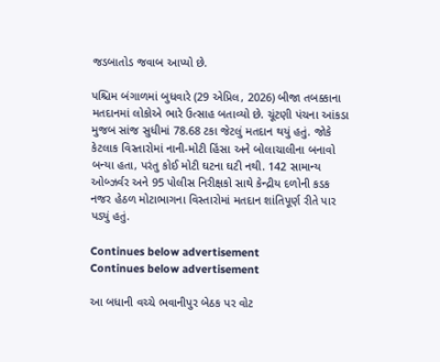જડબાતોડ જવાબ આપ્યો છે.

પશ્ચિમ બંગાળમાં બુધવારે (29 એપ્રિલ, 2026) બીજા તબક્કાના મતદાનમાં લોકોએ ભારે ઉત્સાહ બતાવ્યો છે. ચૂંટણી પંચના આંકડા મુજબ સાંજ સુધીમાં 78.68 ટકા જેટલું મતદાન થયું હતું. જોકે કેટલાક વિસ્તારોમાં નાની-મોટી હિંસા અને બોલાચાલીના બનાવો બન્યા હતા, પરંતુ કોઈ મોટી ઘટના ઘટી નથી. 142 સામાન્ય ઓબ્ઝર્વર અને 95 પોલીસ નિરીક્ષકો સાથે કેન્દ્રીય દળોની કડક નજર હેઠળ મોટાભાગના વિસ્તારોમાં મતદાન શાંતિપૂર્ણ રીતે પાર પડ્યું હતું.

Continues below advertisement
Continues below advertisement

આ બધાની વચ્ચે ભવાનીપુર બેઠક પર વોટ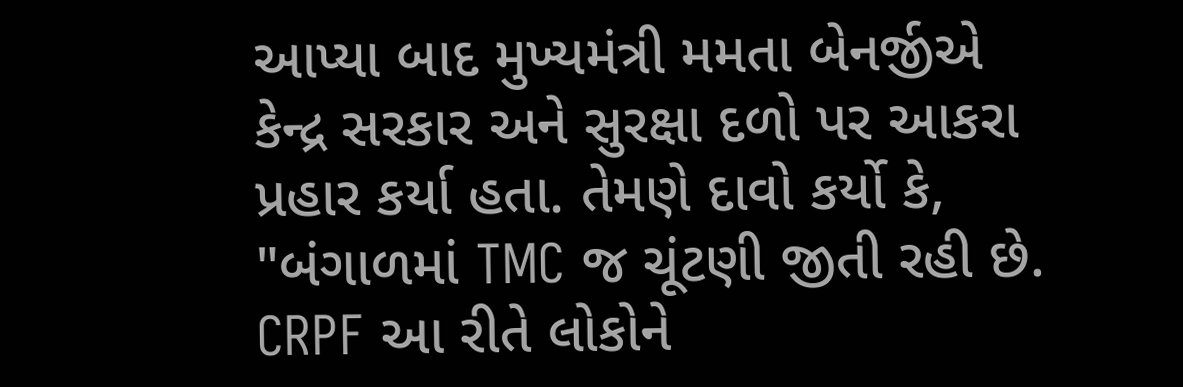આપ્યા બાદ મુખ્યમંત્રી મમતા બેનર્જીએ કેન્દ્ર સરકાર અને સુરક્ષા દળો પર આકરા પ્રહાર કર્યા હતા. તેમણે દાવો કર્યો કે, "બંગાળમાં TMC જ ચૂંટણી જીતી રહી છે. CRPF આ રીતે લોકોને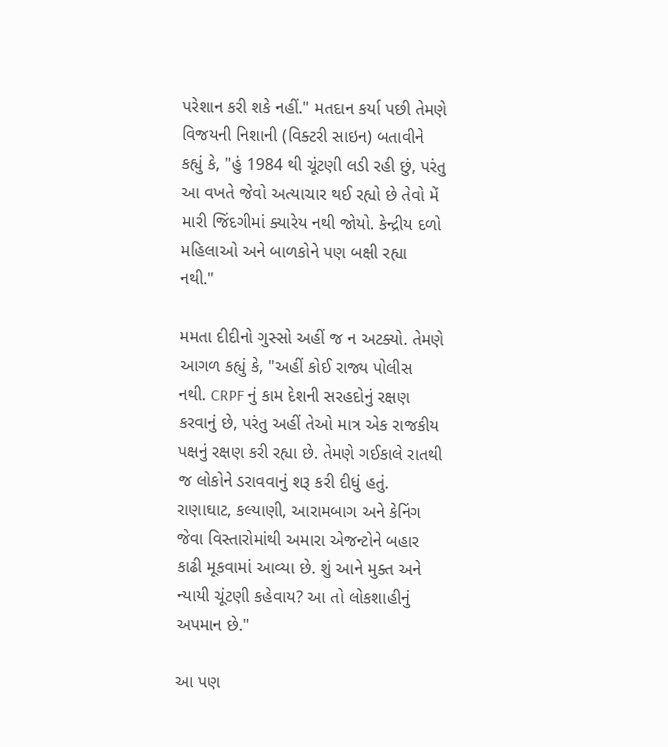પરેશાન કરી શકે નહીં." મતદાન કર્યા પછી તેમણે વિજયની નિશાની (વિક્ટરી સાઇન) બતાવીને કહ્યું કે, "હું 1984 થી ચૂંટણી લડી રહી છું, પરંતુ આ વખતે જેવો અત્યાચાર થઈ રહ્યો છે તેવો મેં મારી જિંદગીમાં ક્યારેય નથી જોયો. કેન્દ્રીય દળો મહિલાઓ અને બાળકોને પણ બક્ષી રહ્યા નથી."

મમતા દીદીનો ગુસ્સો અહીં જ ન અટક્યો. તેમણે આગળ કહ્યું કે, "અહીં કોઈ રાજ્ય પોલીસ નથી. CRPF નું કામ દેશની સરહદોનું રક્ષણ કરવાનું છે, પરંતુ અહીં તેઓ માત્ર એક રાજકીય પક્ષનું રક્ષણ કરી રહ્યા છે. તેમણે ગઈકાલે રાતથી જ લોકોને ડરાવવાનું શરૂ કરી દીધું હતું. રાણાઘાટ, કલ્યાણી, આરામબાગ અને કેનિંગ જેવા વિસ્તારોમાંથી અમારા એજન્ટોને બહાર કાઢી મૂકવામાં આવ્યા છે. શું આને મુક્ત અને ન્યાયી ચૂંટણી કહેવાય? આ તો લોકશાહીનું અપમાન છે."

આ પણ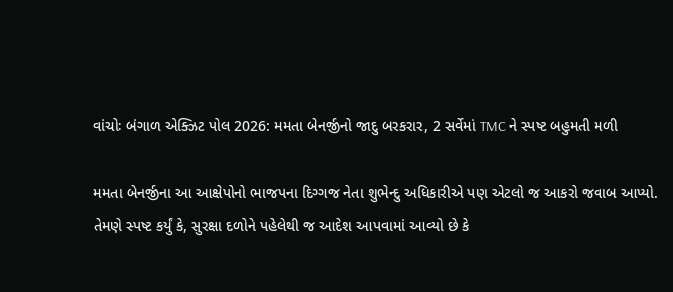વાંચોઃ બંગાળ એક્ઝિટ પોલ 2026: મમતા બેનર્જીનો જાદુ બરકરાર, 2 સર્વેમાં TMC ને સ્પષ્ટ બહુમતી મળી

મમતા બેનર્જીના આ આક્ષેપોનો ભાજપના દિગ્ગજ નેતા શુભેન્દુ અધિકારીએ પણ એટલો જ આકરો જવાબ આપ્યો. તેમણે સ્પષ્ટ કર્યું કે, સુરક્ષા દળોને પહેલેથી જ આદેશ આપવામાં આવ્યો છે કે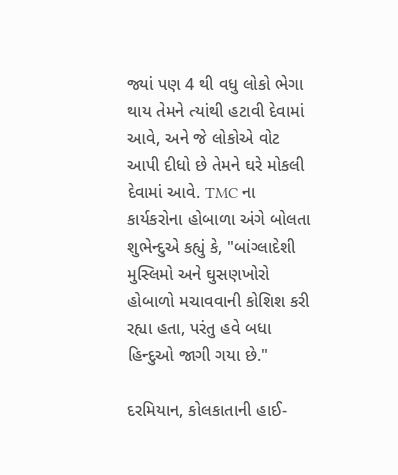જ્યાં પણ 4 થી વધુ લોકો ભેગા થાય તેમને ત્યાંથી હટાવી દેવામાં આવે, અને જે લોકોએ વોટ આપી દીધો છે તેમને ઘરે મોકલી દેવામાં આવે. TMC ના કાર્યકરોના હોબાળા અંગે બોલતા શુભેન્દુએ કહ્યું કે, "બાંગ્લાદેશી મુસ્લિમો અને ઘુસણખોરો હોબાળો મચાવવાની કોશિશ કરી રહ્યા હતા, પરંતુ હવે બધા હિન્દુઓ જાગી ગયા છે."

દરમિયાન, કોલકાતાની હાઈ-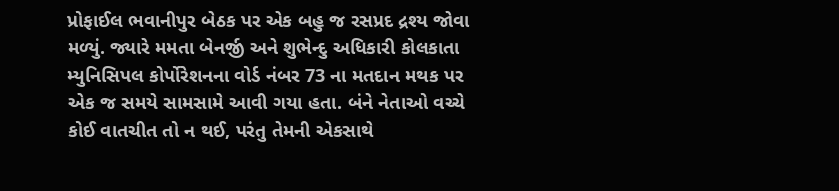પ્રોફાઈલ ભવાનીપુર બેઠક પર એક બહુ જ રસપ્રદ દ્રશ્ય જોવા મળ્યું. જ્યારે મમતા બેનર્જી અને શુભેન્દુ અધિકારી કોલકાતા મ્યુનિસિપલ કોર્પોરેશનના વોર્ડ નંબર 73 ના મતદાન મથક પર એક જ સમયે સામસામે આવી ગયા હતા. બંને નેતાઓ વચ્ચે કોઈ વાતચીત તો ન થઈ, પરંતુ તેમની એકસાથે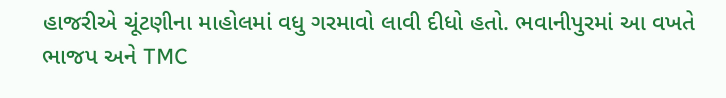હાજરીએ ચૂંટણીના માહોલમાં વધુ ગરમાવો લાવી દીધો હતો. ભવાનીપુરમાં આ વખતે ભાજપ અને TMC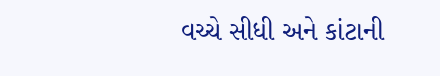વચ્ચે સીધી અને કાંટાની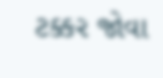ટક્કર જોવા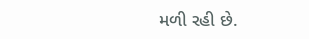મળી રહી છે.